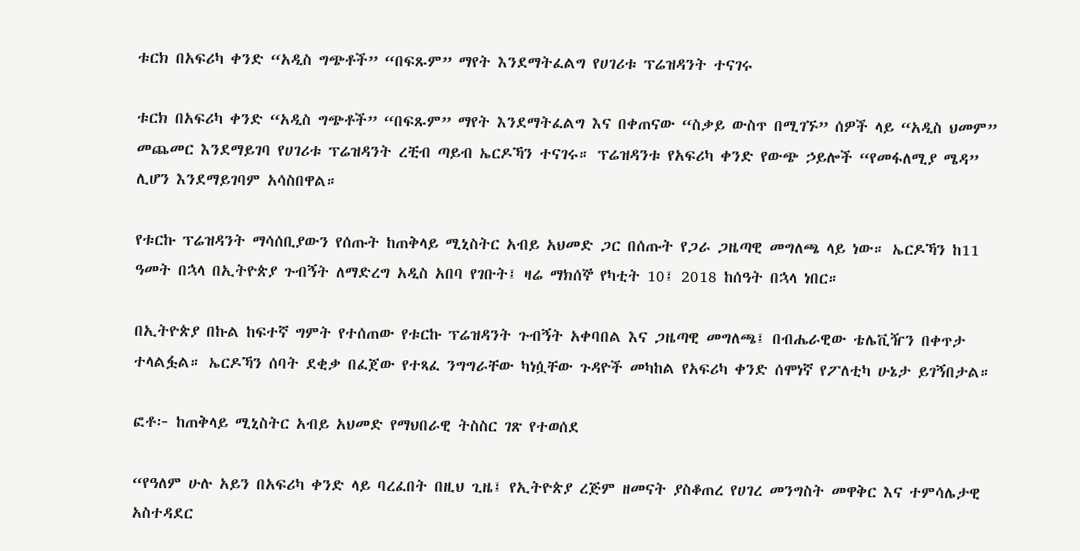ቱርክ በአፍሪካ ቀንድ “አዲስ ግጭቶች” “በፍጹም” ማየት እንደማትፈልግ የሀገሪቱ ፕሬዝዳንት ተናገሩ

ቱርክ በአፍሪካ ቀንድ “አዲስ ግጭቶች” “በፍጹም” ማየት እንደማትፈልግ እና በቀጠናው “ስቃይ ውስጥ በሚገኙ” ሰዎች ላይ “አዲስ ህመም” መጨመር እንደማይገባ የሀገሪቱ ፕሬዝዳንት ረቺብ ጣይብ ኤርዶኻን ተናገሩ። ፕሬዝዳንቱ የአፍሪካ ቀንድ የውጭ ኃይሎች “የመፋለሚያ ሜዳ” ሊሆን እንደማይገባም አሳስበዋል።

የቱርኩ ፕሬዝዳንት ማሳሰቢያውን የሰጡት ከጠቅላይ ሚኒስትር አብይ አህመድ ጋር በሰጡት የጋራ ጋዜጣዊ መግለጫ ላይ ነው። ኤርዶኻን ከ11 ዓመት በኋላ በኢትዮጵያ ጉብኝት ለማድረግ አዲስ አበባ የገቡት፤ ዛሬ ማክሰኞ የካቲት 10፤ 2018 ከሰዓት በኋላ ነበር።

በኢትዮጵያ በኩል ከፍተኛ ግምት የተሰጠው የቱርኩ ፕሬዝዳንት ጉብኝት አቀባበል እና ጋዜጣዊ መግለጫ፤ በብሔራዊው ቴሌቪዥን በቀጥታ ተላልፏል። ኤርዶኻን ሰባት ደቂቃ በፈጀው የተጻፈ ንግግራቸው ካነሷቸው ጉዳዮች መካከል የአፍሪካ ቀንድ ሰሞነኛ የፖለቲካ ሁኔታ ይገኝበታል።

ፎቶ፦ ከጠቅላይ ሚኒስትር አብይ አህመድ የማህበራዊ ትስስር ገጽ የተወሰደ

“የዓለም ሁሉ አይን በአፍሪካ ቀንድ ላይ ባረፈበት በዚህ ጊዜ፤ የኢትዮጵያ ረጅም ዘመናት ያስቆጠረ የሀገረ መንግስት መዋቅር እና ተምሳሌታዊ አስተዳደር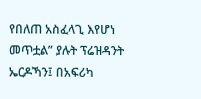የበለጠ አስፈላጊ እየሆነ መጥቷል” ያሉት ፕሬዝዳንት ኤርዶኻን፤ በአፍሪካ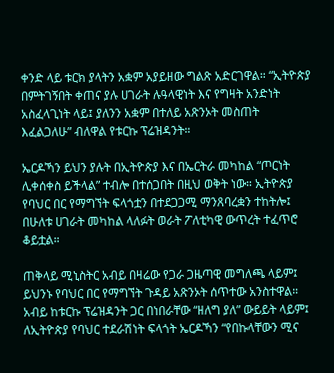ቀንድ ላይ ቱርክ ያላትን አቋም አያይዘው ግልጽ አድርገዋል። “ኢትዮጵያ በምትገኝበት ቀጠና ያሉ ሀገራት ሉዓላዊነት እና የግዛት አንድነት አስፈላጊነት ላይ፤ ያለንን አቋም በተለይ አጽንኦት መስጠት እፈልጋለሁ” ብለዋል የቱርኩ ፕሬዝዳንት።

ኤርዶኻን ይህን ያሉት በኢትዮጵያ እና በኤርትራ መካከል “ጦርነት ሊቀሰቀስ ይችላል” ተብሎ በተሰጋበት በዚህ ወቅት ነው። ኢትዮጵያ የባህር በር የማግኘት ፍላጎቷን በተደጋጋሚ ማንጸባረቋን ተከትሎ፤ በሁለቱ ሀገራት መካከል ላለፉት ወራት ፖለቲካዊ ውጥረት ተፈጥሮ ቆይቷል።

ጠቅላይ ሚኒስትር አብይ በዛሬው የጋራ ጋዜጣዊ መግለጫ ላይም፤ ይህንኑ የባህር በር የማግኘት ጉዳይ አጽንኦት ሰጥተው አንስተዋል። አብይ ከቱርኩ ፕሬዝዳንት ጋር በነበራቸው “ዘለግ ያለ” ውይይት ላይም፤ ለኢትዮጵያ የባህር ተደራሽነት ፍላጎት ኤርዶኻን “የበኩላቸውን ሚና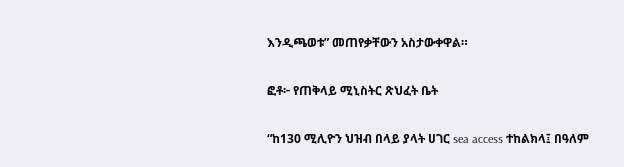እንዲጫወቱ” መጠየቃቸውን አስታውቀዋል።

ፎቶ፦ የጠቅላይ ሚኒስትር ጽህፈት ቤት

“ከ130 ሚሊዮን ህዝብ በላይ ያላት ሀገር sea access ተከልክላ፤ በዓለም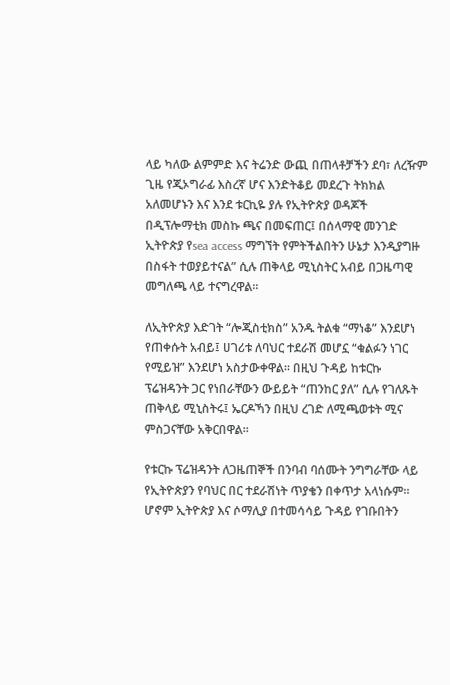ላይ ካለው ልምምድ እና ትሬንድ ውጪ በጠላቶቻችን ደባ፣ ለረዥም ጊዜ የጂኦግራፊ እስረኛ ሆና እንድትቆይ መደረጉ ትክክል አለመሆኑን እና እንደ ቱርኪዬ ያሉ የኢትዮጵያ ወዳጆች በዲፕሎማቲክ መስኩ ጫና በመፍጠር፤ በሰላማዊ መንገድ ኢትዮጵያ የsea access ማግኘት የምትችልበትን ሁኔታ እንዲያግዙ በስፋት ተወያይተናል” ሲሉ ጠቅላይ ሚኒስትር አብይ በጋዜጣዊ መግለጫ ላይ ተናግረዋል።

ለኢትዮጵያ እድገት “ሎጂስቲክስ” አንዱ ትልቁ “ማነቆ” እንደሆነ የጠቀሱት አብይ፤ ሀገሪቱ ለባህር ተደራሽ መሆኗ “ቁልፉን ነገር የሚይዝ” እንደሆነ አስታውቀዋል። በዚህ ጉዳይ ከቱርኩ ፕሬዝዳንት ጋር የነበራቸውን ውይይት “ጠንከር ያለ” ሲሉ የገለጹት ጠቅላይ ሚኒስትሩ፤ ኤርዶኻን በዚህ ረገድ ለሚጫወቱት ሚና ምስጋናቸው አቅርበዋል።

የቱርኩ ፕሬዝዳንት ለጋዜጠኞች በንባብ ባሰሙት ንግግራቸው ላይ የኢትዮጵያን የባህር በር ተደራሽነት ጥያቄን በቀጥታ አላነሱም። ሆኖም ኢትዮጵያ እና ሶማሊያ በተመሳሳይ ጉዳይ የገቡበትን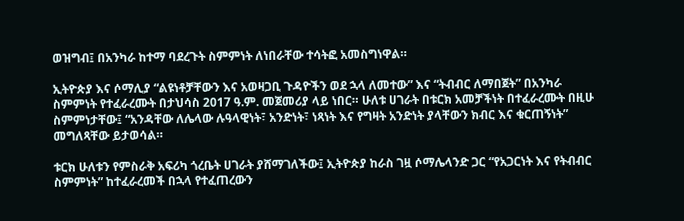ወዝግብ፤ በአንካራ ከተማ ባደረጉት ስምምነት ለነበራቸው ተሳትፎ አመስግነዋል።

ኢትዮጵያ እና ሶማሊያ “ልዩነቶቻቸውን እና አወዛጋቢ ጉዳዮችን ወደ ኋላ ለመተው” እና “ትብብር ለማበጀት” በአንካራ ስምምነት የተፈራረሙት በታህሳስ 2017 ዓ.ም. መጀመሪያ ላይ ነበር። ሁለቱ ሀገራት በቱርክ አመቻችነት በተፈራረሙት በዚሁ ስምምነታቸው፤ “አንዳቸው ለሌላው ሉዓላዊነት፣ አንድነት፣ ነጻነት እና የግዛት አንድነት ያላቸውን ክብር እና ቁርጠኝነት” መግለጻቸው ይታወሳል።

ቱርክ ሁለቱን የምስራቅ አፍሪካ ጎረቤት ሀገራት ያሸማገለችው፤ ኢትዮጵያ ከራስ ገዟ ሶማሌላንድ ጋር “የአጋርነት እና የትብብር ስምምነት” ከተፈራረመች በኋላ የተፈጠረውን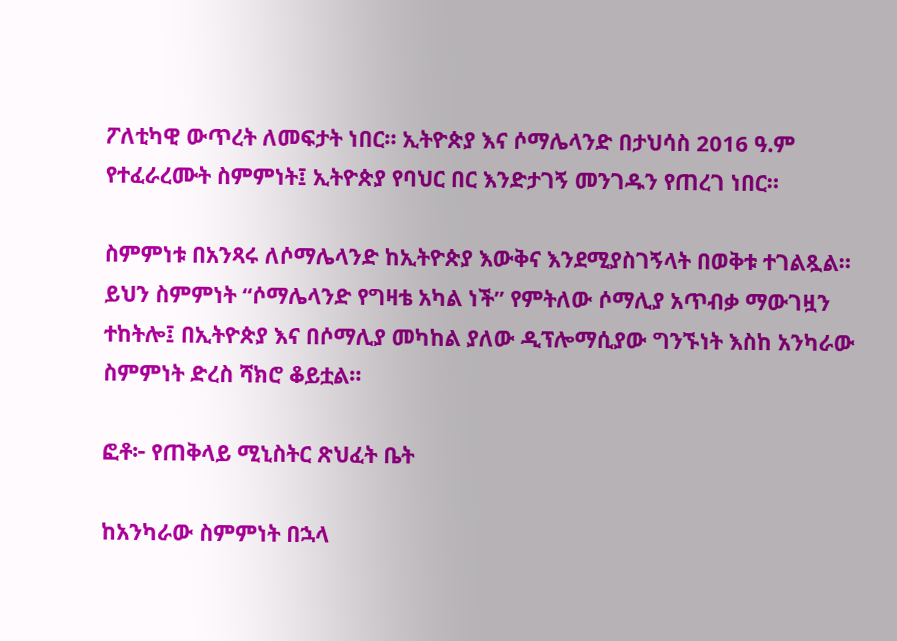ፖለቲካዊ ውጥረት ለመፍታት ነበር። ኢትዮጵያ እና ሶማሌላንድ በታህሳስ 2016 ዓ.ም  የተፈራረሙት ስምምነት፤ ኢትዮጵያ የባህር በር እንድታገኝ መንገዱን የጠረገ ነበር።

ስምምነቱ በአንጻሩ ለሶማሌላንድ ከኢትዮጵያ እውቅና እንደሚያስገኝላት በወቅቱ ተገልጿል። ይህን ስምምነት “ሶማሌላንድ የግዛቴ አካል ነች” የምትለው ሶማሊያ አጥብቃ ማውገዟን ተከትሎ፤ በኢትዮጵያ እና በሶማሊያ መካከል ያለው ዲፕሎማሲያው ግንኙነት እስከ አንካራው ስምምነት ድረስ ሻክሮ ቆይቷል።

ፎቶ፦ የጠቅላይ ሚኒስትር ጽህፈት ቤት

ከአንካራው ስምምነት በኋላ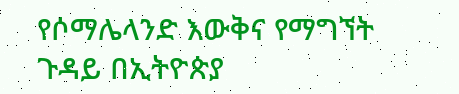የሶማሌላንድ እውቅና የማግኘት ጉዳይ በኢትዮጵያ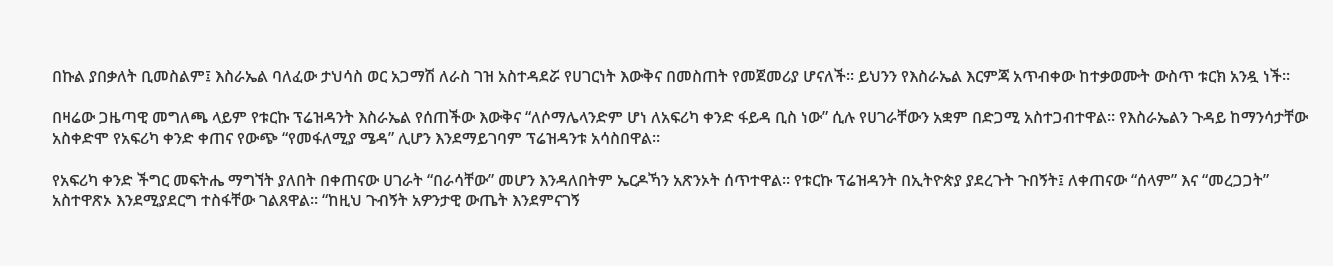በኩል ያበቃለት ቢመስልም፤ እስራኤል ባለፈው ታህሳስ ወር አጋማሽ ለራስ ገዝ አስተዳደሯ የሀገርነት እውቅና በመስጠት የመጀመሪያ ሆናለች። ይህንን የእስራኤል እርምጃ አጥብቀው ከተቃወሙት ውስጥ ቱርክ አንዷ ነች።

በዛሬው ጋዜጣዊ መግለጫ ላይም የቱርኩ ፕሬዝዳንት እስራኤል የሰጠችው እውቅና “ለሶማሌላንድም ሆነ ለአፍሪካ ቀንድ ፋይዳ ቢስ ነው” ሲሉ የሀገራቸውን አቋም በድጋሚ አስተጋብተዋል። የእስራኤልን ጉዳይ ከማንሳታቸው አስቀድሞ የአፍሪካ ቀንድ ቀጠና የውጭ “የመፋለሚያ ሜዳ” ሊሆን እንደማይገባም ፕሬዝዳንቱ አሳስበዋል።

የአፍሪካ ቀንድ ችግር መፍትሔ ማግኘት ያለበት በቀጠናው ሀገራት “በራሳቸው” መሆን እንዳለበትም ኤርዶኻን አጽንኦት ሰጥተዋል። የቱርኩ ፕሬዝዳንት በኢትዮጵያ ያደረጉት ጉበኝት፤ ለቀጠናው “ሰላም” እና “መረጋጋት” አስተዋጽኦ እንደሚያደርግ ተስፋቸው ገልጸዋል። “ከዚህ ጉብኝት አዎንታዊ ውጤት እንደምናገኝ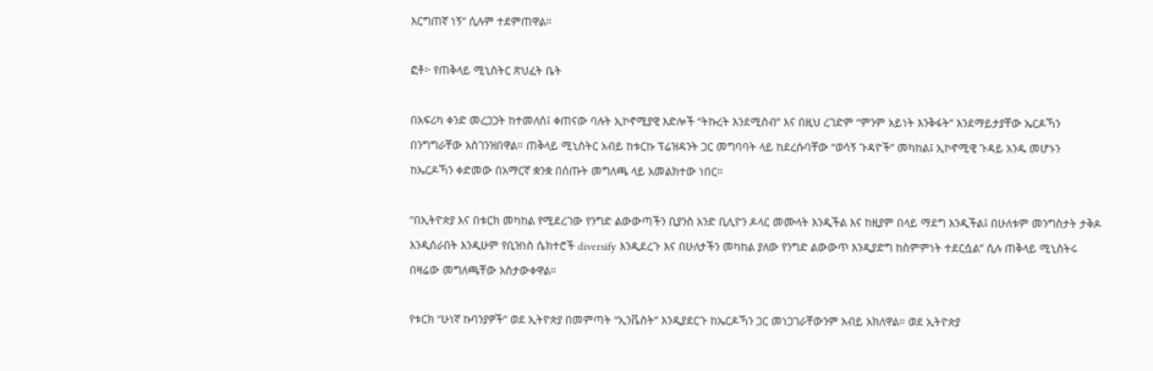እርግጠኛ ነኝ” ሲሉም ተደምጠዋል።

ፎቶ፦ የጠቅላይ ሚኒስትር ጽህፈት ቤት

በአፍሪካ ቀንድ መረጋጋት ከተመለሰ፤ ቀጠናው ባሉት ኢኮኖሚያዊ እድሎች “ትኩረት እንደሚስብ” እና በዚህ ረገድም “ምንም አይነት እንቅፋት” እንደማይታያቸው ኤርዶኻን በንግግራቸው አስገንዝበዋል። ጠቅላይ ሚኒስትር አብይ ከቱርኩ ፕሬዝዳንት ጋር መግባባት ላይ ከደረሱባቸው “ወሳኝ ጉዳዮች” መካከል፤ ኢኮኖሚዊ ጉዳይ አንዱ መሆኑን ከኤርዶኻን ቀድመው በአማርኛ ቋንቋ በሰጡት መግለጫ ላይ አመልክተው ነበር።

“በኢትዮጵያ እና በቱርክ መካከል የሚደረገው የንግድ ልውውጣችን ቢያንስ አንድ ቢሊዮን ዶላር መሙላት እንዲችል እና ከዚያም በላይ ማደግ እንዲችል፤ በሁለቱም መንግስታት ታቅዶ እንዲሰራበት እንዲሁም የቢዝነስ ሴክተሮች diversify እንዲደረጉ እና በሁለታችን መካከል ያለው የንግድ ልውውጥ እንዲያድግ ከስምምነት ተደርሷል” ሲሉ ጠቅላይ ሚኒስትሩ በዛሬው መግለጫቸው አስታውቀዋል።

የቱርክ “ሁነኛ ኩባንያዎች” ወደ ኢትዮጵያ በመምጣት “ኢንቬስት” እንዲያደርጉ ከኤርዶኻን ጋር መነጋገራቸውንም አብይ አክለዋል። ወደ ኢትዮጵያ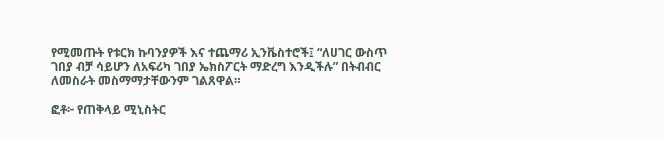የሚመጡት የቱርክ ኩባንያዎች እና ተጨማሪ ኢንቬስተሮች፤ “ለሀገር ውስጥ ገበያ ብቻ ሳይሆን ለአፍሪካ ገበያ ኤክስፖርት ማድረግ እንዲችሉ” በትብብር ለመስራት መስማማታቸውንም ገልጸዋል።

ፎቶ፦ የጠቅላይ ሚኒስትር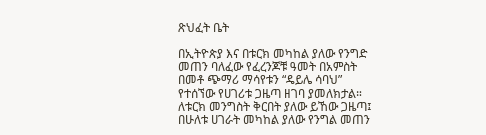ጽህፈት ቤት

በኢትዮጵያ እና በቱርክ መካከል ያለው የንግድ መጠን ባለፈው የፈረንጆቹ ዓመት በአምስት በመቶ ጭማሪ ማሳየቱን “ዴይሌ ሳባህ” የተሰኘው የሀገሪቱ ጋዜጣ ዘገባ ያመለክታል። ለቱርክ መንግስት ቅርበት ያለው ይኸው ጋዜጣ፤ በሁለቱ ሀገራት መካከል ያለው የንግል መጠን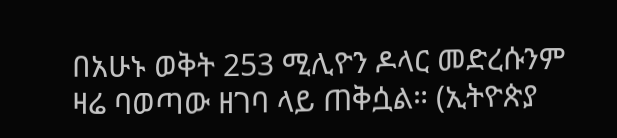በአሁኑ ወቅት 253 ሚሊዮን ዶላር መድረሱንም ዛሬ ባወጣው ዘገባ ላይ ጠቅሷል። (ኢትዮጵያ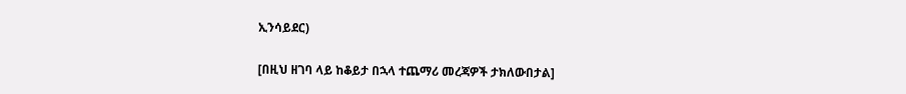ኢንሳይደር)

[በዚህ ዘገባ ላይ ከቆይታ በኋላ ተጨማሪ መረጃዎች ታክለውበታል]